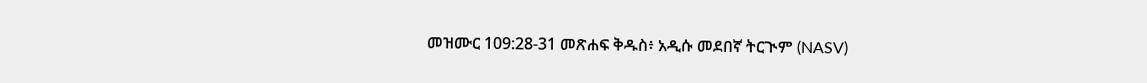መዝሙር 109:28-31 መጽሐፍ ቅዱስ፥ አዲሱ መደበኛ ትርጒም (NASV)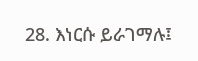28. እነርሱ ይራገማሉ፤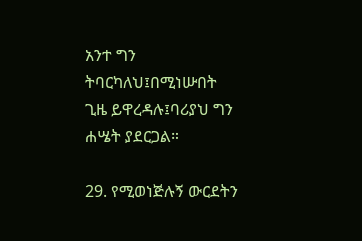አንተ ግን ትባርካለህ፤በሚነሡበት ጊዜ ይዋረዳሉ፤ባሪያህ ግን ሐሤት ያደርጋል።

29. የሚወነጅሉኝ ውርደትን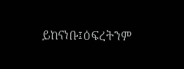ይከናነቡ፤ዕፍረትንም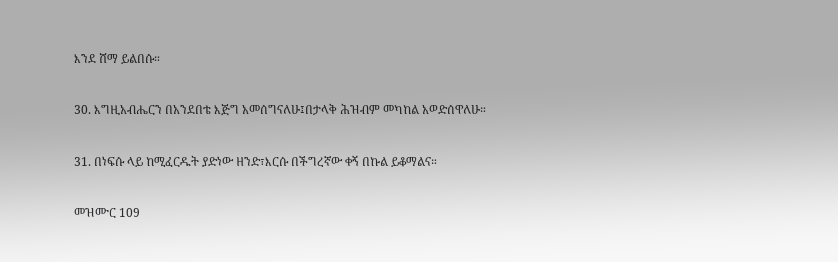እንደ ሸማ ይልበሱ።

30. እግዚአብሔርን በአንደበቴ እጅግ አመሰግናለሁ፤በታላቅ ሕዝብም መካከል አወድሰዋለሁ።

31. በነፍሱ ላይ ከሚፈርዱት ያድነው ዘንድ፣እርሱ በችግረኛው ቀኝ በኩል ይቆማልና።

መዝሙር 109